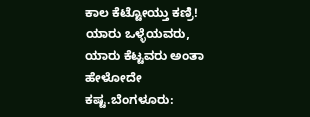ಕಾಲ ಕೆಟ್ಟೋಯ್ತು ಕಣ್ರಿ! ಯಾರು ಒಳ್ಳೆಯವರು, ಯಾರು ಕೆಟ್ಟವರು ಅಂತಾ ಹೇಳೋದೇ ಕಷ್ಟ.ಬೆಂಗಳೂರು: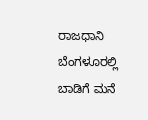ರಾಜಧಾನಿ ಬೆಂಗಳೂರಲ್ಲಿ ಬಾಡಿಗೆ ಮನೆ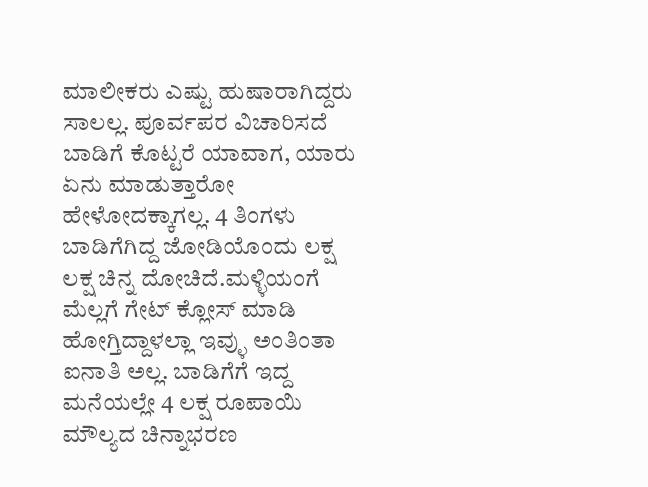ಮಾಲೀಕರು ಎಷ್ಟು ಹುಷಾರಾಗಿದ್ದರು ಸಾಲಲ್ಲ. ಪೂರ್ವಪರ ವಿಚಾರಿಸದೆ ಬಾಡಿಗೆ ಕೊಟ್ಟರೆ ಯಾವಾಗ, ಯಾರು ಏನು ಮಾಡುತ್ತಾರೋ ಹೇಳೋದಕ್ಕಾಗಲ್ಲ. 4 ತಿಂಗಳು ಬಾಡಿಗೆಗಿದ್ದ ಜೋಡಿಯೊಂದು ಲಕ್ಷ ಲಕ್ಷ ಚಿನ್ನ ದೋಚಿದೆ.ಮಳ್ಳಿಯಂಗೆ ಮೆಲ್ಲಗೆ ಗೇಟ್ ಕ್ಲೋಸ್ ಮಾಡಿ ಹೋಗ್ತಿದ್ದಾಳಲ್ಲಾ ಇವ್ಳು ಅಂತಿಂತಾ ಐನಾತಿ ಅಲ್ಲ. ಬಾಡಿಗೆಗೆ ಇದ್ದ ಮನೆಯಲ್ಲೇ 4 ಲಕ್ಷ ರೂಪಾಯಿ ಮೌಲ್ಯದ ಚಿನ್ನಾಭರಣ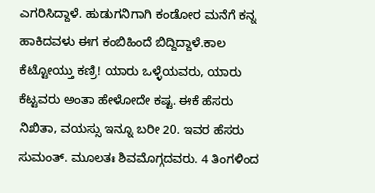ಎಗರಿಸಿದ್ದಾಳೆ. ಹುಡುಗನಿಗಾಗಿ ಕಂಡೋರ ಮನೆಗೆ ಕನ್ನ ಹಾಕಿದವಳು ಈಗ ಕಂಬಿಹಿಂದೆ ಬಿದ್ದಿದ್ದಾಳೆ.ಕಾಲ ಕೆಟ್ಟೋಯ್ತು ಕಣ್ರಿ! ಯಾರು ಒಳ್ಳೆಯವರು, ಯಾರು ಕೆಟ್ಟವರು ಅಂತಾ ಹೇಳೋದೇ ಕಷ್ಟ. ಈಕೆ ಹೆಸರು ನಿಖಿತಾ, ವಯಸ್ಸು ಇನ್ನೂ ಬರೀ 20. ಇವರ ಹೆಸರು ಸುಮಂತ್. ಮೂಲತಃ ಶಿವಮೊಗ್ಗದವರು. 4 ತಿಂಗಳಿಂದ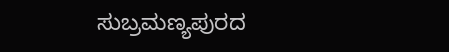ಸುಬ್ರಮಣ್ಯಪುರದ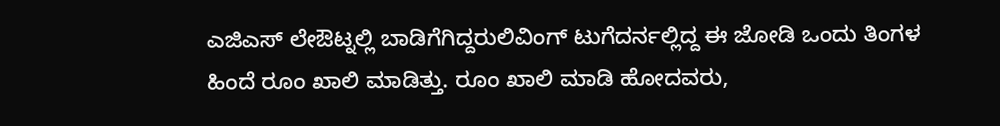ಎಜಿಎಸ್ ಲೇಔಟ್ನಲ್ಲಿ ಬಾಡಿಗೆಗಿದ್ದರುಲಿವಿಂಗ್ ಟುಗೆದರ್ನಲ್ಲಿದ್ದ ಈ ಜೋಡಿ ಒಂದು ತಿಂಗಳ ಹಿಂದೆ ರೂಂ ಖಾಲಿ ಮಾಡಿತ್ತು. ರೂಂ ಖಾಲಿ ಮಾಡಿ ಹೋದವರು,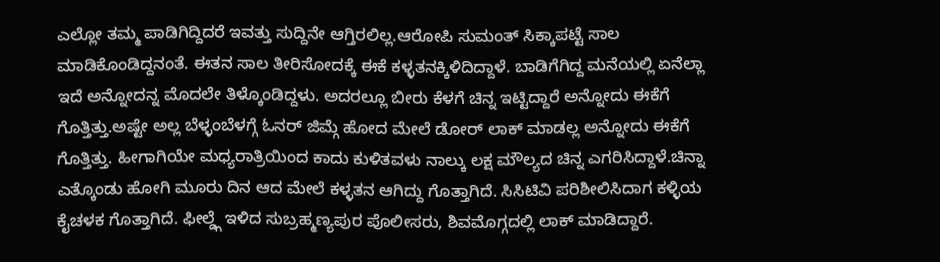ಎಲ್ಲೋ ತಮ್ಮ ಪಾಡಿಗಿದ್ದಿದರೆ ಇವತ್ತು ಸುದ್ದಿನೇ ಆಗ್ತಿರಲಿಲ್ಲ.ಆರೋಪಿ ಸುಮಂತ್ ಸಿಕ್ಕಾಪಟ್ಟೆ ಸಾಲ ಮಾಡಿಕೊಂಡಿದ್ದನಂತೆ. ಈತನ ಸಾಲ ತೀರಿಸೋದಕ್ಕೆ ಈಕೆ ಕಳ್ಳತನಕ್ಕಿಳಿದಿದ್ದಾಳೆ. ಬಾಡಿಗೆಗಿದ್ದ ಮನೆಯಲ್ಲಿ ಏನೆಲ್ಲಾ ಇದೆ ಅನ್ನೋದನ್ನ ಮೊದಲೇ ತಿಳ್ಕೊಂಡಿದ್ದಳು. ಅದರಲ್ಲೂ ಬೀರು ಕೆಳಗೆ ಚಿನ್ನ ಇಟ್ಟಿದ್ದಾರೆ ಅನ್ನೋದು ಈಕೆಗೆ ಗೊತ್ತಿತ್ತು.ಅಷ್ಟೇ ಅಲ್ಲ ಬೆಳ್ಳಂಬೆಳಗ್ಗೆ ಓನರ್ ಜಿಮ್ಗೆ ಹೋದ ಮೇಲೆ ಡೋರ್ ಲಾಕ್ ಮಾಡಲ್ಲ ಅನ್ನೋದು ಈಕೆಗೆ ಗೊತ್ತಿತ್ತು. ಹೀಗಾಗಿಯೇ ಮಧ್ಯರಾತ್ರಿಯಿಂದ ಕಾದು ಕುಳಿತವಳು ನಾಲ್ಕು ಲಕ್ಷ ಮೌಲ್ಯದ ಚಿನ್ನ ಎಗರಿಸಿದ್ದಾಳೆ.ಚಿನ್ನಾ ಎತ್ಕೊಂಡು ಹೋಗಿ ಮೂರು ದಿನ ಆದ ಮೇಲೆ ಕಳ್ಳತನ ಆಗಿದ್ದು ಗೊತ್ತಾಗಿದೆ. ಸಿಸಿಟಿವಿ ಪರಿಶೀಲಿಸಿದಾಗ ಕಳ್ಳಿಯ ಕೈಚಳಕ ಗೊತ್ತಾಗಿದೆ. ಫೀಲ್ಡ್ಗೆ ಇಳಿದ ಸುಬ್ರಹ್ಮಣ್ಯಪುರ ಪೊಲೀಸರು, ಶಿವಮೊಗ್ಗದಲ್ಲಿ ಲಾಕ್ ಮಾಡಿದ್ದಾರೆ.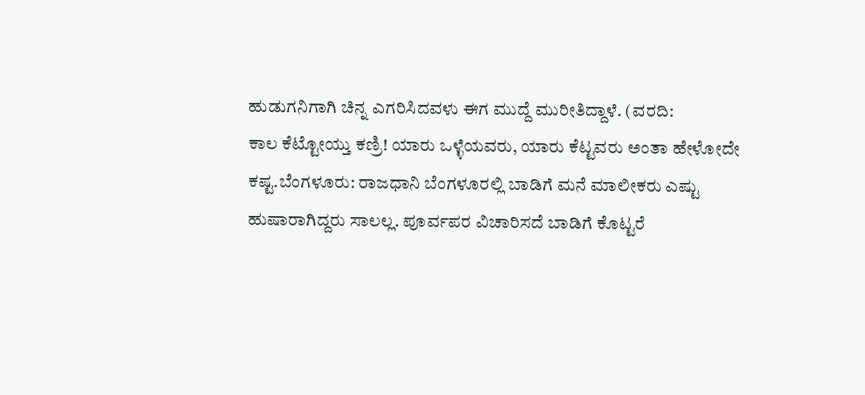ಹುಡುಗನಿಗಾಗಿ ಚಿನ್ನ ಎಗರಿಸಿದವಳು ಈಗ ಮುದ್ದೆ ಮುರೀತಿದ್ದಾಳೆ. (ವರದಿ:
ಕಾಲ ಕೆಟ್ಟೋಯ್ತು ಕಣ್ರಿ! ಯಾರು ಒಳ್ಳೆಯವರು, ಯಾರು ಕೆಟ್ಟವರು ಅಂತಾ ಹೇಳೋದೇ ಕಷ್ಟ.ಬೆಂಗಳೂರು: ರಾಜಧಾನಿ ಬೆಂಗಳೂರಲ್ಲಿ ಬಾಡಿಗೆ ಮನೆ ಮಾಲೀಕರು ಎಷ್ಟು ಹುಷಾರಾಗಿದ್ದರು ಸಾಲಲ್ಲ. ಪೂರ್ವಪರ ವಿಚಾರಿಸದೆ ಬಾಡಿಗೆ ಕೊಟ್ಟರೆ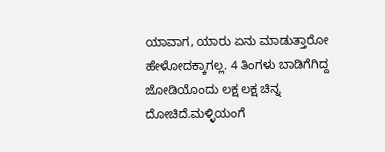ಯಾವಾಗ, ಯಾರು ಏನು ಮಾಡುತ್ತಾರೋ ಹೇಳೋದಕ್ಕಾಗಲ್ಲ. 4 ತಿಂಗಳು ಬಾಡಿಗೆಗಿದ್ದ ಜೋಡಿಯೊಂದು ಲಕ್ಷ ಲಕ್ಷ ಚಿನ್ನ ದೋಚಿದೆ.ಮಳ್ಳಿಯಂಗೆ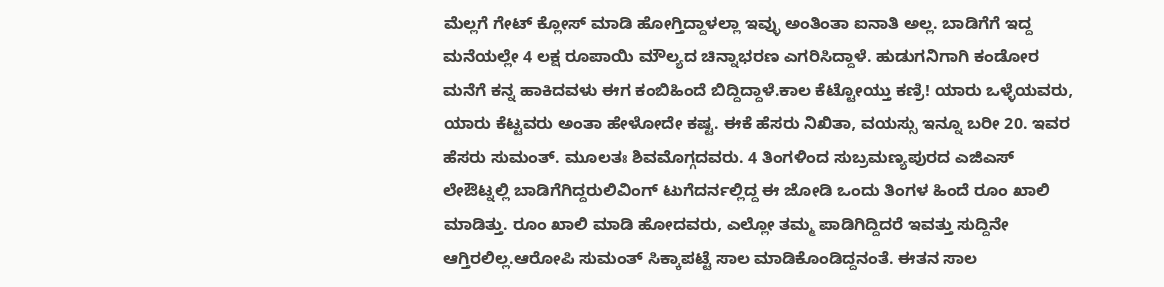ಮೆಲ್ಲಗೆ ಗೇಟ್ ಕ್ಲೋಸ್ ಮಾಡಿ ಹೋಗ್ತಿದ್ದಾಳಲ್ಲಾ ಇವ್ಳು ಅಂತಿಂತಾ ಐನಾತಿ ಅಲ್ಲ. ಬಾಡಿಗೆಗೆ ಇದ್ದ ಮನೆಯಲ್ಲೇ 4 ಲಕ್ಷ ರೂಪಾಯಿ ಮೌಲ್ಯದ ಚಿನ್ನಾಭರಣ ಎಗರಿಸಿದ್ದಾಳೆ. ಹುಡುಗನಿಗಾಗಿ ಕಂಡೋರ ಮನೆಗೆ ಕನ್ನ ಹಾಕಿದವಳು ಈಗ ಕಂಬಿಹಿಂದೆ ಬಿದ್ದಿದ್ದಾಳೆ.ಕಾಲ ಕೆಟ್ಟೋಯ್ತು ಕಣ್ರಿ! ಯಾರು ಒಳ್ಳೆಯವರು, ಯಾರು ಕೆಟ್ಟವರು ಅಂತಾ ಹೇಳೋದೇ ಕಷ್ಟ. ಈಕೆ ಹೆಸರು ನಿಖಿತಾ, ವಯಸ್ಸು ಇನ್ನೂ ಬರೀ 20. ಇವರ ಹೆಸರು ಸುಮಂತ್. ಮೂಲತಃ ಶಿವಮೊಗ್ಗದವರು. 4 ತಿಂಗಳಿಂದ ಸುಬ್ರಮಣ್ಯಪುರದ ಎಜಿಎಸ್ ಲೇಔಟ್ನಲ್ಲಿ ಬಾಡಿಗೆಗಿದ್ದರುಲಿವಿಂಗ್ ಟುಗೆದರ್ನಲ್ಲಿದ್ದ ಈ ಜೋಡಿ ಒಂದು ತಿಂಗಳ ಹಿಂದೆ ರೂಂ ಖಾಲಿ ಮಾಡಿತ್ತು. ರೂಂ ಖಾಲಿ ಮಾಡಿ ಹೋದವರು, ಎಲ್ಲೋ ತಮ್ಮ ಪಾಡಿಗಿದ್ದಿದರೆ ಇವತ್ತು ಸುದ್ದಿನೇ ಆಗ್ತಿರಲಿಲ್ಲ.ಆರೋಪಿ ಸುಮಂತ್ ಸಿಕ್ಕಾಪಟ್ಟೆ ಸಾಲ ಮಾಡಿಕೊಂಡಿದ್ದನಂತೆ. ಈತನ ಸಾಲ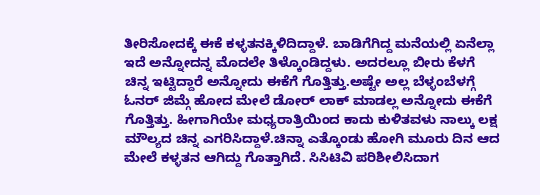ತೀರಿಸೋದಕ್ಕೆ ಈಕೆ ಕಳ್ಳತನಕ್ಕಿಳಿದಿದ್ದಾಳೆ. ಬಾಡಿಗೆಗಿದ್ದ ಮನೆಯಲ್ಲಿ ಏನೆಲ್ಲಾ ಇದೆ ಅನ್ನೋದನ್ನ ಮೊದಲೇ ತಿಳ್ಕೊಂಡಿದ್ದಳು. ಅದರಲ್ಲೂ ಬೀರು ಕೆಳಗೆ ಚಿನ್ನ ಇಟ್ಟಿದ್ದಾರೆ ಅನ್ನೋದು ಈಕೆಗೆ ಗೊತ್ತಿತ್ತು.ಅಷ್ಟೇ ಅಲ್ಲ ಬೆಳ್ಳಂಬೆಳಗ್ಗೆ ಓನರ್ ಜಿಮ್ಗೆ ಹೋದ ಮೇಲೆ ಡೋರ್ ಲಾಕ್ ಮಾಡಲ್ಲ ಅನ್ನೋದು ಈಕೆಗೆ ಗೊತ್ತಿತ್ತು. ಹೀಗಾಗಿಯೇ ಮಧ್ಯರಾತ್ರಿಯಿಂದ ಕಾದು ಕುಳಿತವಳು ನಾಲ್ಕು ಲಕ್ಷ ಮೌಲ್ಯದ ಚಿನ್ನ ಎಗರಿಸಿದ್ದಾಳೆ.ಚಿನ್ನಾ ಎತ್ಕೊಂಡು ಹೋಗಿ ಮೂರು ದಿನ ಆದ ಮೇಲೆ ಕಳ್ಳತನ ಆಗಿದ್ದು ಗೊತ್ತಾಗಿದೆ. ಸಿಸಿಟಿವಿ ಪರಿಶೀಲಿಸಿದಾಗ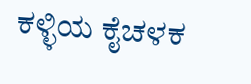ಕಳ್ಳಿಯ ಕೈಚಳಕ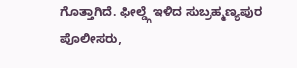ಗೊತ್ತಾಗಿದೆ. ಫೀಲ್ಡ್ಗೆ ಇಳಿದ ಸುಬ್ರಹ್ಮಣ್ಯಪುರ ಪೊಲೀಸರು,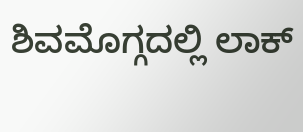ಶಿವಮೊಗ್ಗದಲ್ಲಿ ಲಾಕ್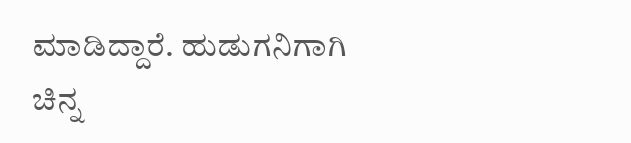ಮಾಡಿದ್ದಾರೆ. ಹುಡುಗನಿಗಾಗಿ ಚಿನ್ನ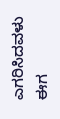ಎಗರಿಸಿದವಳು ಈಗ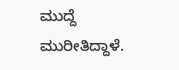ಮುದ್ದೆ ಮುರೀತಿದ್ದಾಳೆ.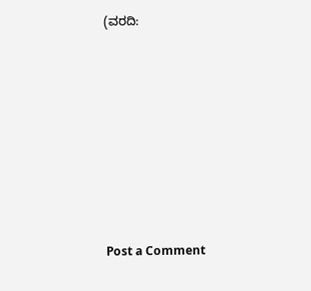(ವರದಿ:








Post a Comment